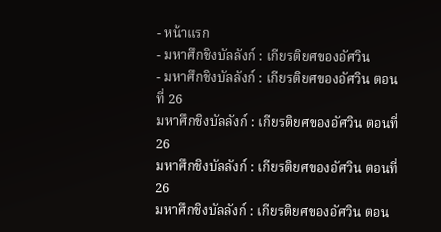- หน้าแรก
- มหาศึกชิงบัลลังก์ : เกียรติยศของอัศวิน
- มหาศึกชิงบัลลังก์ : เกียรติยศของอัศวิน ตอนที่ 26
มหาศึกชิงบัลลังก์ : เกียรติยศของอัศวิน ตอนที่ 26
มหาศึกชิงบัลลังก์ : เกียรติยศของอัศวิน ตอนที่ 26
มหาศึกชิงบัลลังก์ : เกียรติยศของอัศวิน ตอน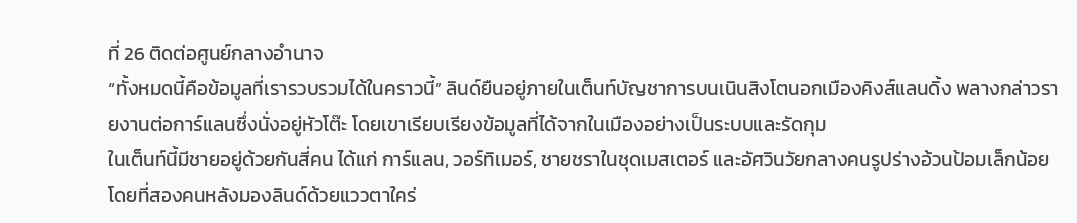ที่ 26 ติดต่อศูนย์กลางอำนาจ
“ทั้งหมดนี้คือข้อมูลที่เรารวบรวมได้ในคราวนี้” ลินด์ยืนอยู่ภายในเต็นท์บัญชาการบนเนินสิงโตนอกเมืองคิงส์แลนดิ้ง พลางกล่าวรายงานต่อการ์แลนซึ่งนั่งอยู่หัวโต๊ะ โดยเขาเรียบเรียงข้อมูลที่ได้จากในเมืองอย่างเป็นระบบและรัดกุม
ในเต็นท์นี้มีชายอยู่ด้วยกันสี่คน ได้แก่ การ์แลน, วอร์ทิเมอร์, ชายชราในชุดเมสเตอร์ และอัศวินวัยกลางคนรูปร่างอ้วนป้อมเล็กน้อย โดยที่สองคนหลังมองลินด์ด้วยแววตาใคร่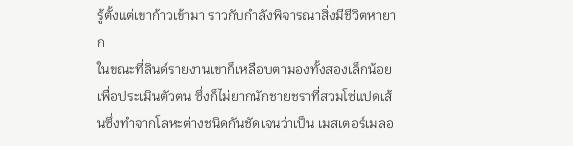รู้ตั้งแต่เขาก้าวเข้ามา ราวกับกำลังพิจารณาสิ่งมีชีวิตหายาก
ในขณะที่ลินด์รายงานเขาก็เหลือบตามองทั้งสองเล็กน้อยเพื่อประเมินตัวตน ซึ่งก็ไม่ยากนักชายชราที่สวมโซ่แปดเส้นซึ่งทำจากโลหะต่างชนิดกันชัดเจนว่าเป็น เมสเตอร์เมลอ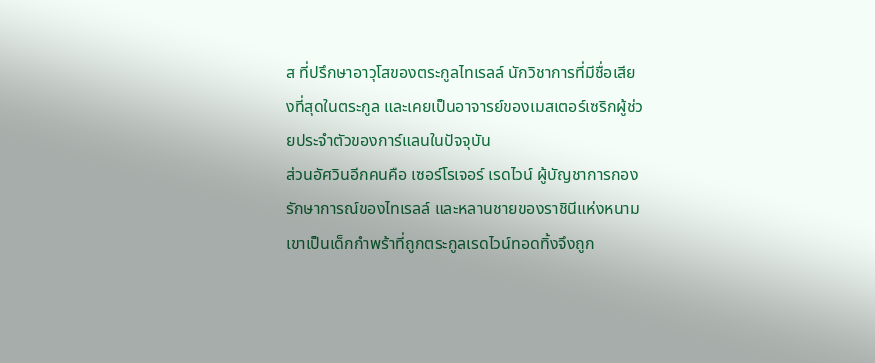ส ที่ปรึกษาอาวุโสของตระกูลไทเรลล์ นักวิชาการที่มีชื่อเสียงที่สุดในตระกูล และเคยเป็นอาจารย์ของเมสเตอร์เซริกผู้ช่วยประจำตัวของการ์แลนในปัจจุบัน
ส่วนอัศวินอีกคนคือ เซอร์โรเจอร์ เรดไวน์ ผู้บัญชาการกองรักษาการณ์ของไทเรลล์ และหลานชายของราชินีแห่งหนาม เขาเป็นเด็กกำพร้าที่ถูกตระกูลเรดไวน์ทอดทิ้งจึงถูก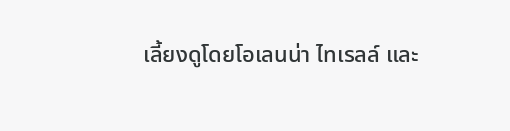เลี้ยงดูโดยโอเลนน่า ไทเรลล์ และ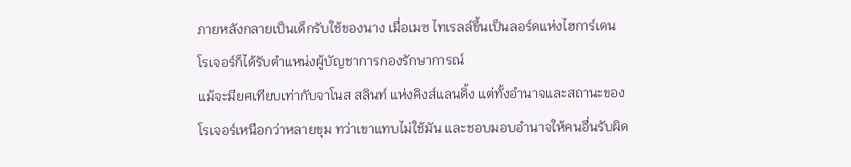ภายหลังกลายเป็นเด็กรับใช้ของนาง เมื่อเมซ ไทเรลล์ขึ้นเป็นลอร์ดแห่งไฮการ์เดน โรเจอร์ก็ได้รับตำแหน่งผู้บัญชาการกองรักษาการณ์
แม้จะมียศเทียบเท่ากับจาโนส สลินท์ แห่งคิงส์แลนดิ้ง แต่ทั้งอำนาจและสถานะของโรเจอร์เหนือกว่าหลายขุม ทว่าเขาแทบไม่ใช้มัน และชอบมอบอำนาจให้คนอื่นรับผิด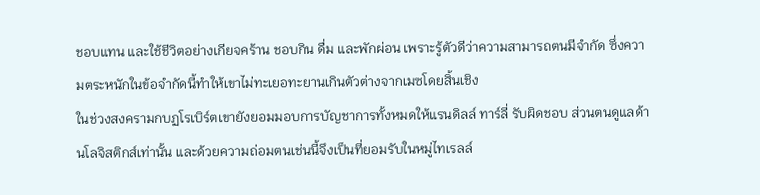ชอบแทน และใช้ชีวิตอย่างเกียจคร้าน ชอบกิน ดื่ม และพักผ่อน เพราะรู้ตัวดีว่าความสามารถตนมีจำกัด ซึ่งความตระหนักในข้อจำกัดนี้ทำให้เขาไม่ทะเยอทะยานเกินตัวต่างจากเมซโดยสิ้นเชิง
ในช่วงสงครามกบฏโรเบิร์ตเขายังยอมมอบการบัญชาการทั้งหมดให้แรนดิลล์ ทาร์ลี่ รับผิดชอบ ส่วนตนดูแลด้านโลจิสติกส์เท่านั้น และด้วยความถ่อมตนเช่นนี้จึงเป็นที่ยอมรับในหมู่ไทเรลล์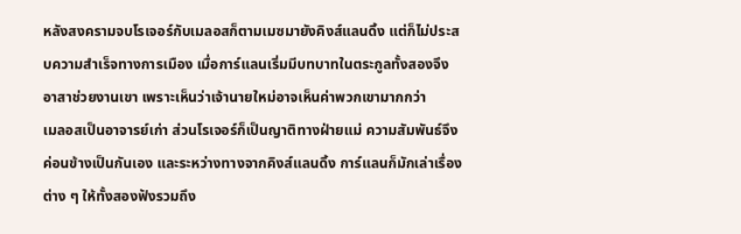หลังสงครามจบโรเจอร์กับเมลอสก็ตามเมซมายังคิงส์แลนดิ้ง แต่ก็ไม่ประสบความสำเร็จทางการเมือง เมื่อการ์แลนเริ่มมีบทบาทในตระกูลทั้งสองจึงอาสาช่วยงานเขา เพราะเห็นว่าเจ้านายใหม่อาจเห็นค่าพวกเขามากกว่า
เมลอสเป็นอาจารย์เก่า ส่วนโรเจอร์ก็เป็นญาติทางฝ่ายแม่ ความสัมพันธ์จึงค่อนข้างเป็นกันเอง และระหว่างทางจากคิงส์แลนดิ้ง การ์แลนก็มักเล่าเรื่องต่าง ๆ ให้ทั้งสองฟังรวมถึง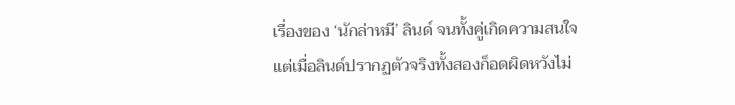เรื่องของ ‘นักล่าหมี’ ลินด์ จนทั้งคู่เกิดความสนใจ
แต่เมื่อลินด์ปรากฏตัวจริงทั้งสองก็อดผิดหวังไม่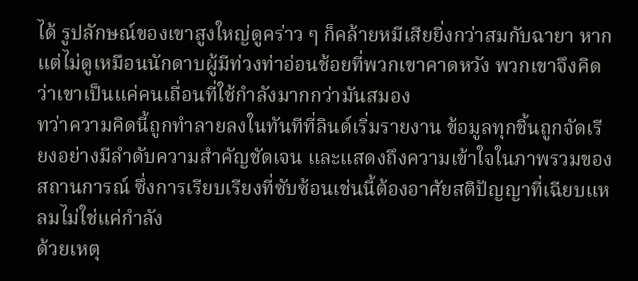ได้ รูปลักษณ์ของเขาสูงใหญ่ดูคร่าว ๆ ก็คล้ายหมีเสียยิ่งกว่าสมกับฉายา หากแต่ไม่ดูเหมือนนักดาบผู้มีท่วงท่าอ่อนช้อยที่พวกเขาคาดหวัง พวกเขาจึงคิดว่าเขาเป็นแค่คนเถื่อนที่ใช้กำลังมากกว่ามันสมอง
ทว่าความคิดนี้ถูกทำลายลงในทันทีที่ลินด์เริ่มรายงาน ข้อมูลทุกชิ้นถูกจัดเรียงอย่างมีลำดับความสำคัญชัดเจน และแสดงถึงความเข้าใจในภาพรวมของสถานการณ์ ซึ่งการเรียบเรียงที่ซับซ้อนเช่นนี้ต้องอาศัยสติปัญญาที่เฉียบแหลมไม่ใช่แค่กำลัง
ด้วยเหตุ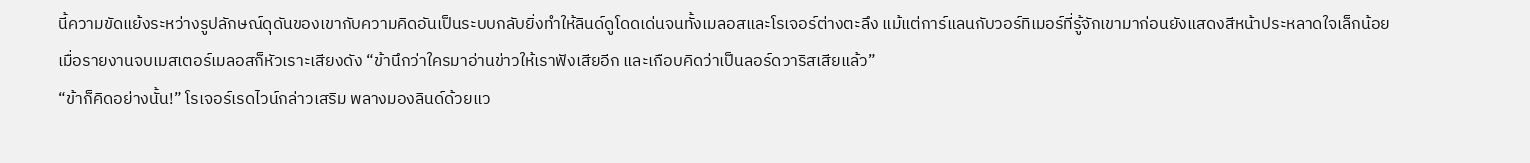นี้ความขัดแย้งระหว่างรูปลักษณ์ดุดันของเขากับความคิดอันเป็นระบบกลับยิ่งทำให้ลินด์ดูโดดเด่นจนทั้งเมลอสและโรเจอร์ต่างตะลึง แม้แต่การ์แลนกับวอร์ทิเมอร์ที่รู้จักเขามาก่อนยังแสดงสีหน้าประหลาดใจเล็กน้อย
เมื่อรายงานจบเมสเตอร์เมลอสก็หัวเราะเสียงดัง “ข้านึกว่าใครมาอ่านข่าวให้เราฟังเสียอีก และเกือบคิดว่าเป็นลอร์ดวาริสเสียแล้ว”
“ข้าก็คิดอย่างนั้น!” โรเจอร์เรดไวน์กล่าวเสริม พลางมองลินด์ด้วยแว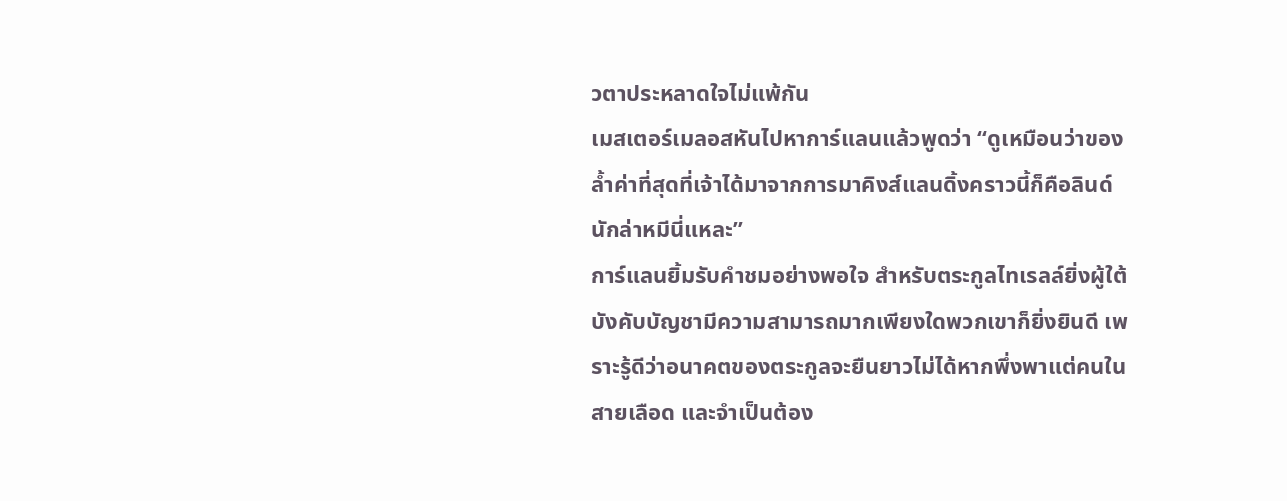วตาประหลาดใจไม่แพ้กัน
เมสเตอร์เมลอสหันไปหาการ์แลนแล้วพูดว่า “ดูเหมือนว่าของล้ำค่าที่สุดที่เจ้าได้มาจากการมาคิงส์แลนดิ้งคราวนี้ก็คือลินด์นักล่าหมีนี่แหละ”
การ์แลนยิ้มรับคำชมอย่างพอใจ สำหรับตระกูลไทเรลล์ยิ่งผู้ใต้บังคับบัญชามีความสามารถมากเพียงใดพวกเขาก็ยิ่งยินดี เพราะรู้ดีว่าอนาคตของตระกูลจะยืนยาวไม่ได้หากพึ่งพาแต่คนในสายเลือด และจำเป็นต้อง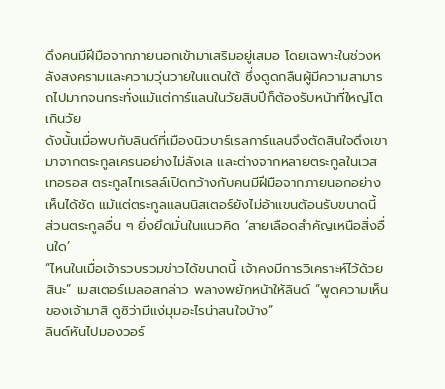ดึงคนมีฝีมือจากภายนอกเข้ามาเสริมอยู่เสมอ โดยเฉพาะในช่วงหลังสงครามและความวุ่นวายในแดนใต้ ซึ่งดูดกลืนผู้มีความสามารถไปมากจนกระทั่งแม้แต่การ์แลนในวัยสิบปีก็ต้องรับหน้าที่ใหญ่โตเกินวัย
ดังนั้นเมื่อพบกับลินด์ที่เมืองนิวบาร์เรลการ์แลนจึงตัดสินใจดึงเขามาจากตระกูลเครนอย่างไม่ลังเล และต่างจากหลายตระกูลในเวสเทอรอส ตระกูลไทเรลล์เปิดกว้างกับคนมีฝีมือจากภายนอกอย่างเห็นได้ชัด แม้แต่ตระกูลแลนนิสเตอร์ยังไม่อ้าแขนต้อนรับขนาดนี้ ส่วนตระกูลอื่น ๆ ยิ่งยึดมั่นในแนวคิด ‘สายเลือดสำคัญเหนือสิ่งอื่นใด’
“ไหนในเมื่อเจ้ารวบรวมข่าวได้ขนาดนี้ เจ้าคงมีการวิเคราะห์ไว้ด้วยสินะ” เมสเตอร์เมลอสกล่าว พลางพยักหน้าให้ลินด์ “พูดความเห็นของเจ้ามาสิ ดูซิว่ามีแง่มุมอะไรน่าสนใจบ้าง”
ลินด์หันไปมองวอร์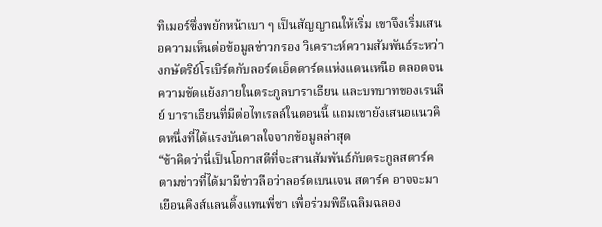ทิเมอร์ซึ่งพยักหน้าเบา ๆ เป็นสัญญาณให้เริ่ม เขาจึงเริ่มเสนอความเห็นต่อข้อมูลข่าวกรอง วิเคราะห์ความสัมพันธ์ระหว่างกษัตริย์โรเบิร์ตกับลอร์ดเอ็ดดาร์ดแห่งแดนเหนือ ตลอดจนความขัดแย้งภายในตระกูลบาราเธียน และบทบาทของเรนลีย์ บาราเธียนที่มีต่อไทเรลล์ในตอนนี้ แถมเขายังเสนอแนวคิดหนึ่งที่ได้แรงบันดาลใจจากข้อมูลล่าสุด
“ข้าคิดว่านี่เป็นโอกาสดีที่จะสานสัมพันธ์กับตระกูลสตาร์ค ตามข่าวที่ได้มามีข่าวลือว่าลอร์ดเบนเจน สตาร์ค อาจจะมาเยือนคิงส์แลนดิ้งแทนพี่ชา เพื่อร่วมพิธีเฉลิมฉลอง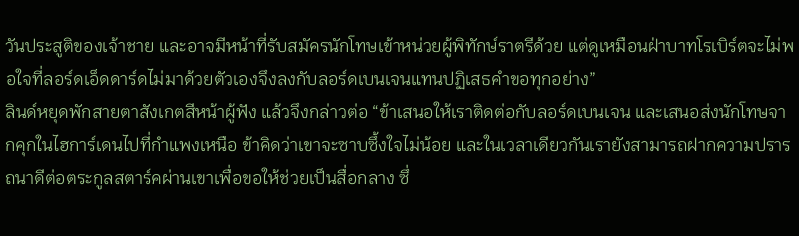วันประสูติของเจ้าชาย และอาจมีหน้าที่รับสมัครนักโทษเข้าหน่วยผู้พิทักษ์ราตรีด้วย แต่ดูเหมือนฝ่าบาทโรเบิร์ตจะไม่พอใจที่ลอร์ดเอ็ดดาร์ดไม่มาด้วยตัวเองจึงลงกับลอร์ดเบนเจนแทนปฏิเสธคำขอทุกอย่าง”
ลินด์หยุดพักสายตาสังเกตสีหน้าผู้ฟัง แล้วจึงกล่าวต่อ “ข้าเสนอให้เราติดต่อกับลอร์ดเบนเจน และเสนอส่งนักโทษจากคุกในไฮการ์เดนไปที่กำแพงเหนือ ข้าคิดว่าเขาจะซาบซึ้งใจไม่น้อย และในเวลาเดียวกันเรายังสามารถฝากความปรารถนาดีต่อตระกูลสตาร์คผ่านเขาเพื่อขอให้ช่วยเป็นสื่อกลาง ซึ่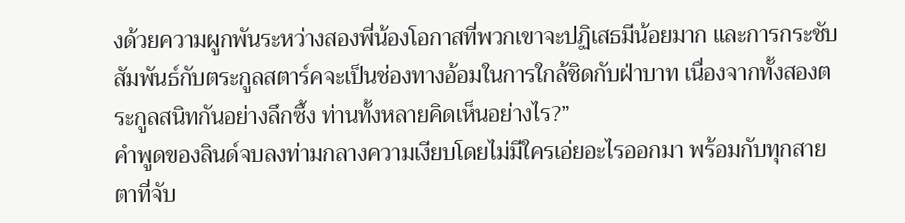งด้วยความผูกพันระหว่างสองพี่น้องโอกาสที่พวกเขาจะปฏิเสธมีน้อยมาก และการกระชับสัมพันธ์กับตระกูลสตาร์คจะเป็นช่องทางอ้อมในการใกล้ชิดกับฝ่าบาท เนื่องจากทั้งสองตระกูลสนิทกันอย่างลึกซึ้ง ท่านทั้งหลายคิดเห็นอย่างไร?”
คำพูดของลินด์จบลงท่ามกลางความเงียบโดยไม่มีใครเอ่ยอะไรออกมา พร้อมกับทุกสายตาที่จับ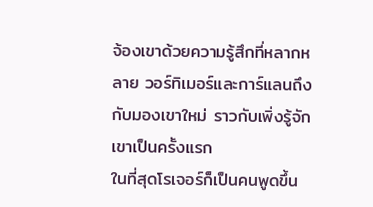จ้องเขาด้วยความรู้สึกที่หลากหลาย วอร์ทิเมอร์และการ์แลนถึงกับมองเขาใหม่ ราวกับเพิ่งรู้จักเขาเป็นครั้งแรก
ในที่สุดโรเจอร์ก็เป็นคนพูดขึ้น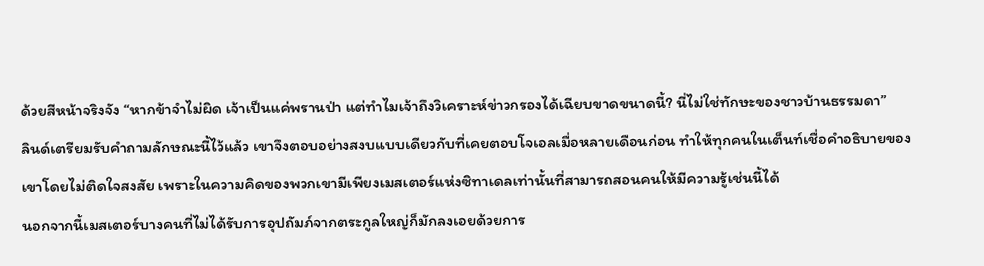ด้วยสีหน้าจริงจัง “หากข้าจำไม่ผิด เจ้าเป็นแค่พรานป่า แต่ทำไมเจ้าถึงวิเคราะห์ข่าวกรองได้เฉียบขาดขนาดนี้? นี่ไม่ใช่ทักษะของชาวบ้านธรรมดา”
ลินด์เตรียมรับคำถามลักษณะนี้ไว้แล้ว เขาจึงตอบอย่างสงบแบบเดียวกับที่เคยตอบโจเอลเมื่อหลายเดือนก่อน ทำให้ทุกคนในเต็นท์เชื่อคำอธิบายของเขาโดยไม่ติดใจสงสัย เพราะในความคิดของพวกเขามีเพียงเมสเตอร์แห่งซิทาเดลเท่านั้นที่สามารถสอนคนให้มีความรู้เช่นนี้ได้
นอกจากนี้เมสเตอร์บางคนที่ไม่ได้รับการอุปถัมภ์จากตระกูลใหญ่ก็มักลงเอยด้วยการ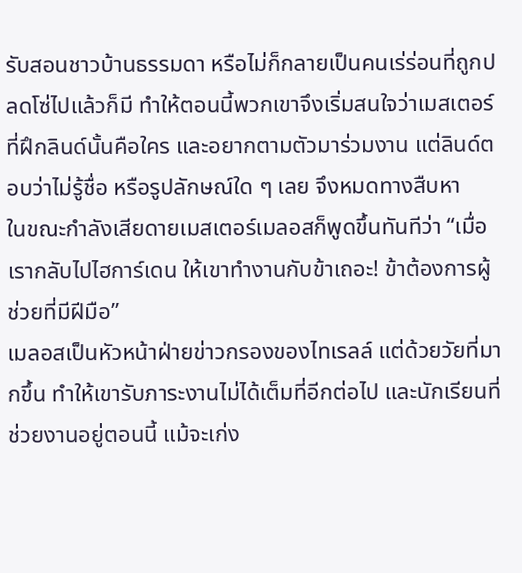รับสอนชาวบ้านธรรมดา หรือไม่ก็กลายเป็นคนเร่ร่อนที่ถูกปลดโซ่ไปแล้วก็มี ทำให้ตอนนี้พวกเขาจึงเริ่มสนใจว่าเมสเตอร์ที่ฝึกลินด์นั้นคือใคร และอยากตามตัวมาร่วมงาน แต่ลินด์ตอบว่าไม่รู้ชื่อ หรือรูปลักษณ์ใด ๆ เลย จึงหมดทางสืบหา
ในขณะกำลังเสียดายเมสเตอร์เมลอสก็พูดขึ้นทันทีว่า “เมื่อเรากลับไปไฮการ์เดน ให้เขาทำงานกับข้าเถอะ! ข้าต้องการผู้ช่วยที่มีฝีมือ”
เมลอสเป็นหัวหน้าฝ่ายข่าวกรองของไทเรลล์ แต่ด้วยวัยที่มากขึ้น ทำให้เขารับภาระงานไม่ได้เต็มที่อีกต่อไป และนักเรียนที่ช่วยงานอยู่ตอนนี้ แม้จะเก่ง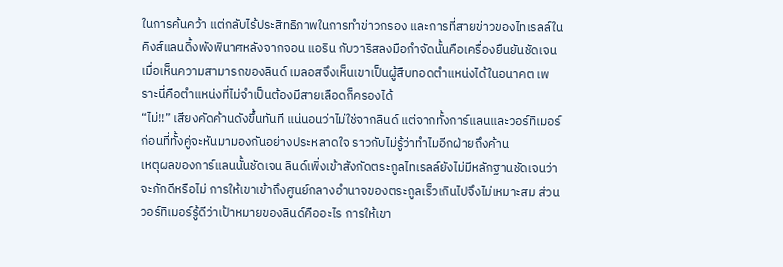ในการค้นคว้า แต่กลับไร้ประสิทธิภาพในการทำข่าวกรอง และการที่สายข่าวของไทเรลล์ในคิงส์แลนดิ้งพังพินาศหลังจากจอน แอริน กับวาริสลงมือกำจัดนั้นคือเครื่องยืนยันชัดเจน
เมื่อเห็นความสามารถของลินด์ เมลอสจึงเห็นเขาเป็นผู้สืบทอดตำแหน่งได้ในอนาคต เพราะนี่คือตำแหน่งที่ไม่จำเป็นต้องมีสายเลือดก็ครองได้
“ไม่!!” เสียงคัดค้านดังขึ้นทันที แน่นอนว่าไม่ใช่จากลินด์ แต่จากทั้งการ์แลนและวอร์ทิเมอร์ ก่อนที่ทั้งคู่จะหันมามองกันอย่างประหลาดใจ ราวกับไม่รู้ว่าทำไมอีกฝ่ายถึงค้าน
เหตุผลของการ์แลนนั้นชัดเจน ลินด์เพิ่งเข้าสังกัดตระกูลไทเรลล์ยังไม่มีหลักฐานชัดเจนว่าจะภักดีหรือไม่ การให้เขาเข้าถึงศูนย์กลางอำนาจของตระกูลเร็วเกินไปจึงไม่เหมาะสม ส่วนวอร์ทิเมอร์รู้ดีว่าเป้าหมายของลินด์คืออะไร การให้เขา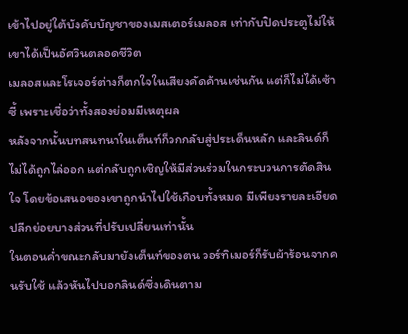เข้าไปอยู่ใต้บังคับบัญชาของเมสเตอร์เมลอส เท่ากับปิดประตูไม่ให้เขาได้เป็นอัศวินตลอดชีวิต
เมลอสและโรเจอร์ต่างก็ตกใจในเสียงคัดค้านเช่นกัน แต่ก็ไม่ได้เซ้าซี้ เพราะเชื่อว่าทั้งสองย่อมมีเหตุผล
หลังจากนั้นบทสนทนาในเต็นท์ก็วกกลับสู่ประเด็นหลัก และลินด์ก็ไม่ได้ถูกไล่ออก แต่กลับถูกเชิญให้มีส่วนร่วมในกระบวนการตัดสินใจ โดยข้อเสนอของเขาถูกนำไปใช้เกือบทั้งหมด มีเพียงรายละเอียดปลีกย่อยบางส่วนที่ปรับเปลี่ยนเท่านั้น
ในตอนค่ำขณะกลับมายังเต็นท์ของตน วอร์ทิเมอร์ก็รับผ้าร้อนจากคนรับใช้ แล้วหันไปบอกลินด์ซึ่งเดินตาม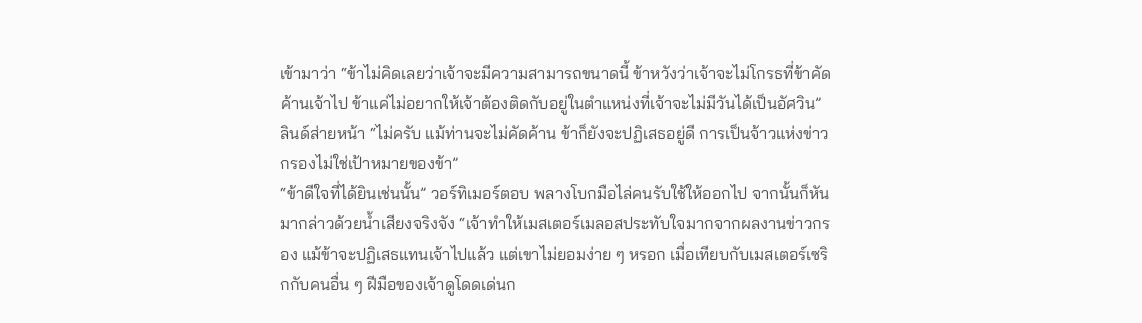เข้ามาว่า “ข้าไม่คิดเลยว่าเจ้าจะมีความสามารถขนาดนี้ ข้าหวังว่าเจ้าจะไม่โกรธที่ข้าคัดค้านเจ้าไป ข้าแค่ไม่อยากให้เจ้าต้องติดกับอยู่ในตำแหน่งที่เจ้าจะไม่มีวันได้เป็นอัศวิน”
ลินด์ส่ายหน้า “ไม่ครับ แม้ท่านจะไม่คัดค้าน ข้าก็ยังจะปฏิเสธอยู่ดี การเป็นจ้าวแห่งข่าวกรองไม่ใช่เป้าหมายของข้า”
“ข้าดีใจที่ได้ยินเช่นนั้น” วอร์ทิเมอร์ตอบ พลางโบกมือไล่คนรับใช้ให้ออกไป จากนั้นก็หันมากล่าวด้วยน้ำเสียงจริงจัง “เจ้าทำให้เมสเตอร์เมลอสประทับใจมากจากผลงานข่าวกรอง แม้ข้าจะปฏิเสธแทนเจ้าไปแล้ว แต่เขาไม่ยอมง่าย ๆ หรอก เมื่อเทียบกับเมสเตอร์เซริกกับคนอื่น ๆ ฝีมือของเจ้าดูโดดเด่นก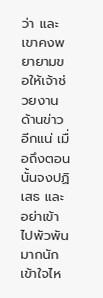ว่า และเขาคงพยายามขอให้เจ้าช่วยงานด้านข่าวอีกแน่ เมื่อถึงตอนนั้นจงปฏิเสธ และอย่าเข้าไปพัวพันมากนัก เข้าใจไห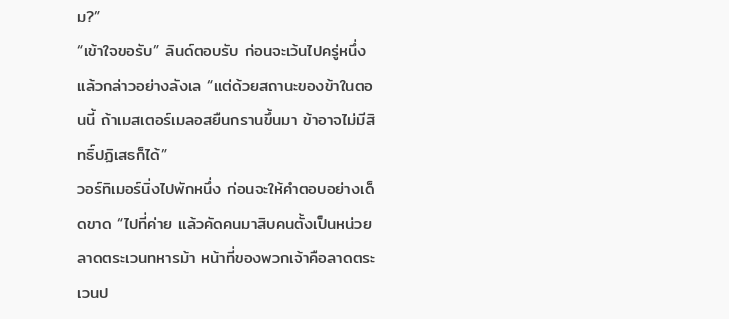ม?”
“เข้าใจขอรับ” ลินด์ตอบรับ ก่อนจะเว้นไปครู่หนึ่งแล้วกล่าวอย่างลังเล “แต่ด้วยสถานะของข้าในตอนนี้ ถ้าเมสเตอร์เมลอสยืนกรานขึ้นมา ข้าอาจไม่มีสิทธิ์ปฏิเสธก็ได้”
วอร์ทิเมอร์นิ่งไปพักหนึ่ง ก่อนจะให้คำตอบอย่างเด็ดขาด “ไปที่ค่าย แล้วคัดคนมาสิบคนตั้งเป็นหน่วยลาดตระเวนทหารม้า หน้าที่ของพวกเจ้าคือลาดตระเวนป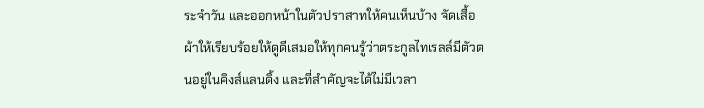ระจำวัน และออกหน้าในตัวปราสาทให้คนเห็นบ้าง จัดเสื้อผ้าให้เรียบร้อยให้ดูดีเสมอให้ทุกคนรู้ว่าตระกูลไทเรลล์มีตัวตนอยู่ในคิงส์แลนดิ้ง และที่สำคัญจะได้ไม่มีเวลา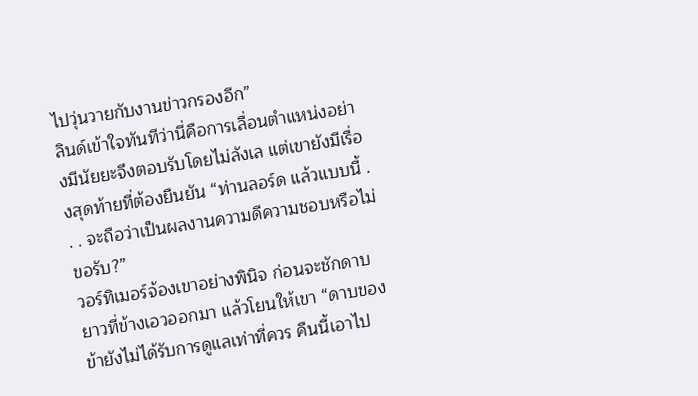ไปวุ่นวายกับงานข่าวกรองอีก”
ลินด์เข้าใจทันทีว่านี่คือการเลื่อนตำแหน่งอย่างมีนัยยะจึงตอบรับโดยไม่ลังเล แต่เขายังมีเรื่องสุดท้ายที่ต้องยืนยัน “ท่านลอร์ด แล้วแบบนี้ . . . จะถือว่าเป็นผลงานความดีความชอบหรือไม่ขอรับ?”
วอร์ทิเมอร์จ้องเขาอย่างพินิจ ก่อนจะชักดาบยาวที่ข้างเอวออกมา แล้วโยนให้เขา “ดาบของข้ายังไม่ได้รับการดูแลเท่าที่ควร คืนนี้เอาไป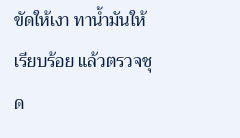ขัดให้เงา ทาน้ำมันให้เรียบร้อย แล้วตรวจชุด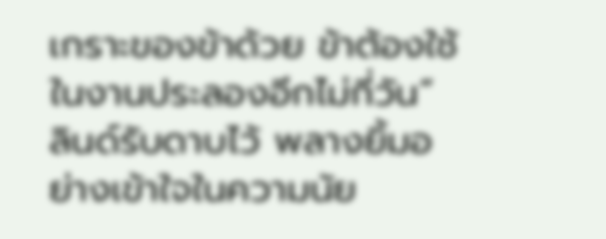เกราะของข้าด้วย ข้าต้องใช้ในงานประลองอีกไม่กี่วัน”
ลินด์รับดาบไว้ พลางยิ้มอย่างเข้าใจในความนัย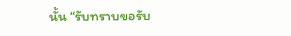นั้น “รับทราบขอรับ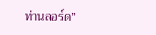ท่านลอร์ด”